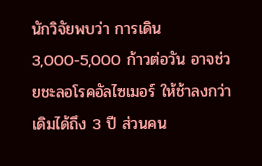นักวิจัยพบว่า การเดิน 3,000-5,000 ก้าวต่อวัน อาจช่วยชะลอโรคอัลไซเมอร์ ให้ช้าลงกว่าเดิมได้ถึง 3 ปี ส่วนคน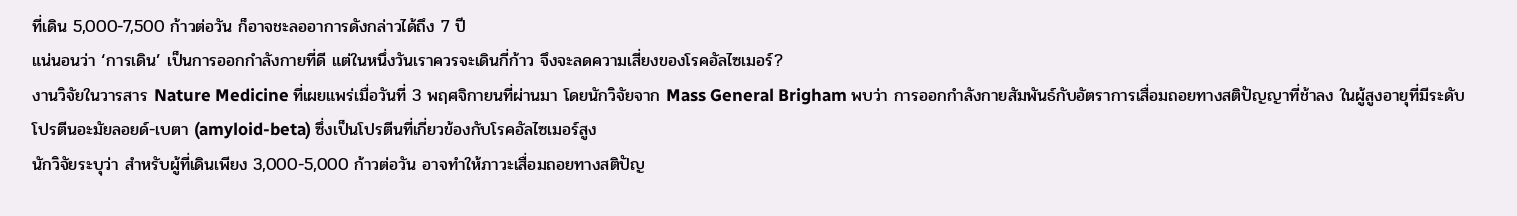ที่เดิน 5,000-7,500 ก้าวต่อวัน ก็อาจชะลออาการดังกล่าวได้ถึง 7 ปี
แน่นอนว่า ‘การเดิน’ เป็นการออกกำลังกายที่ดี แต่ในหนึ่งวันเราควรจะเดินกี่ก้าว จึงจะลดความเสี่ยงของโรคอัลไซเมอร์?
งานวิจัยในวารสาร Nature Medicine ที่เผยแพร่เมื่อวันที่ 3 พฤศจิกายนที่ผ่านมา โดยนักวิจัยจาก Mass General Brigham พบว่า การออกกำลังกายสัมพันธ์กับอัตราการเสื่อมถอยทางสติปัญญาที่ช้าลง ในผู้สูงอายุที่มีระดับโปรตีนอะมัยลอยด์-เบตา (amyloid-beta) ซึ่งเป็นโปรตีนที่เกี่ยวข้องกับโรคอัลไซเมอร์สูง
นักวิจัยระบุว่า สำหรับผู้ที่เดินเพียง 3,000-5,000 ก้าวต่อวัน อาจทำให้ภาวะเสื่อมถอยทางสติปัญ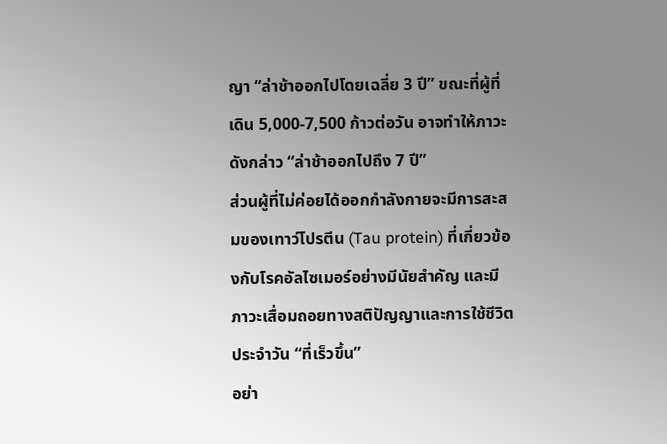ญา “ล่าช้าออกไปโดยเฉลี่ย 3 ปี” ขณะที่ผู้ที่เดิน 5,000-7,500 ก้าวต่อวัน อาจทำให้ภาวะดังกล่าว “ล่าช้าออกไปถึง 7 ปี”
ส่วนผู้ที่ไม่ค่อยได้ออกกำลังกายจะมีการสะสมของเทาว์โปรตีน (Tau protein) ที่เกี่ยวข้องกับโรคอัลไซเมอร์อย่างมีนัยสำคัญ และมีภาวะเสื่อมถอยทางสติปัญญาและการใช้ชีวิตประจำวัน “ที่เร็วขึ้น”
อย่า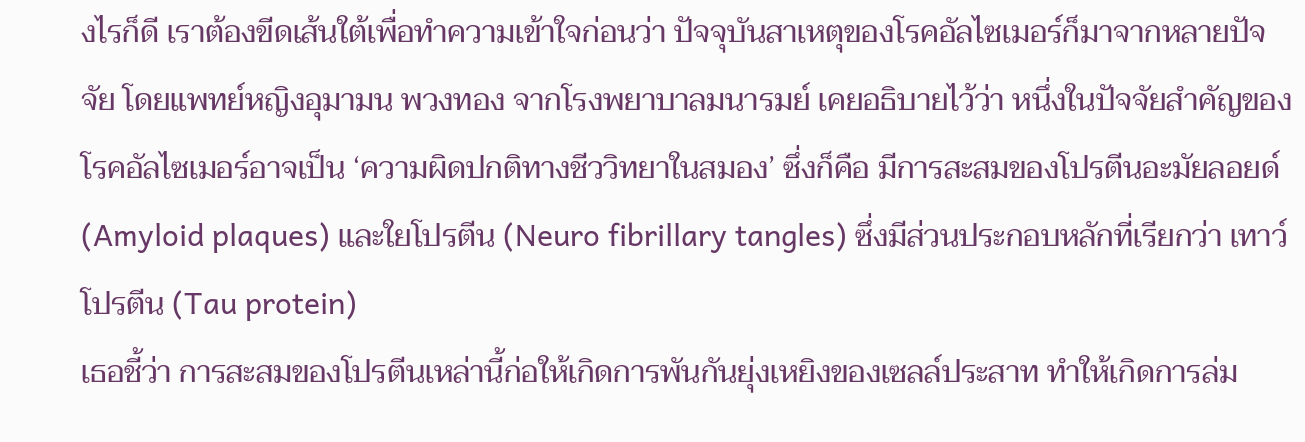งไรก็ดี เราต้องขีดเส้นใต้เพื่อทำความเข้าใจก่อนว่า ปัจจุบันสาเหตุของโรคอัลไซเมอร์ก็มาจากหลายปัจจัย โดยแพทย์หญิงอุมามน พวงทอง จากโรงพยาบาลมนารมย์ เคยอธิบายไว้ว่า หนึ่งในปัจจัยสำคัญของโรคอัลไซเมอร์อาจเป็น ‘ความผิดปกติทางชีววิทยาในสมอง’ ซึ่งก็คือ มีการสะสมของโปรตีนอะมัยลอยด์ (Amyloid plaques) และใยโปรตีน (Neuro fibrillary tangles) ซึ่งมีส่วนประกอบหลักที่เรียกว่า เทาว์โปรตีน (Tau protein)
เธอชี้ว่า การสะสมของโปรตีนเหล่านี้ก่อให้เกิดการพันกันยุ่งเหยิงของเซลล์ประสาท ทำให้เกิดการล่ม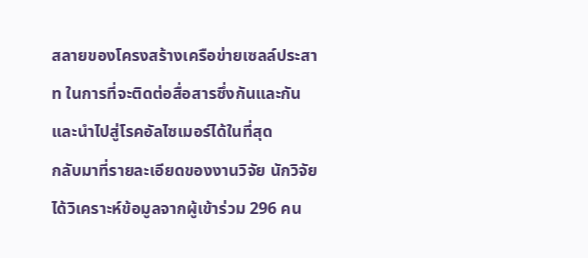สลายของโครงสร้างเครือข่ายเซลล์ประสาท ในการที่จะติดต่อสื่อสารซึ่งกันและกัน และนำไปสู่โรคอัลไซเมอร์ได้ในที่สุด
กลับมาที่รายละเอียดของงานวิจัย นักวิจัยได้วิเคราะห์ข้อมูลจากผู้เข้าร่วม 296 คน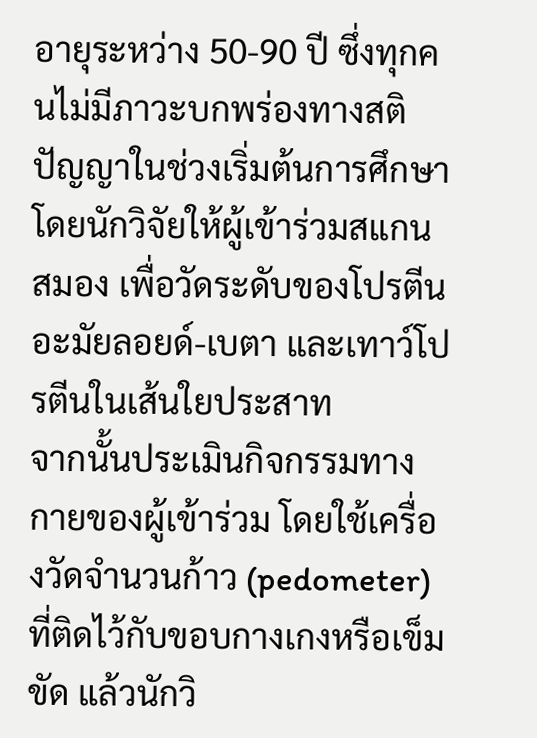อายุระหว่าง 50-90 ปี ซึ่งทุกคนไม่มีภาวะบกพร่องทางสติปัญญาในช่วงเริ่มต้นการศึกษา โดยนักวิจัยให้ผู้เข้าร่วมสแกนสมอง เพื่อวัดระดับของโปรตีนอะมัยลอยด์-เบตา และเทาว์โปรตีนในเส้นใยประสาท
จากนั้นประเมินกิจกรรมทางกายของผู้เข้าร่วม โดยใช้เครื่องวัดจำนวนก้าว (pedometer) ที่ติดไว้กับขอบกางเกงหรือเข็มขัด แล้วนักวิ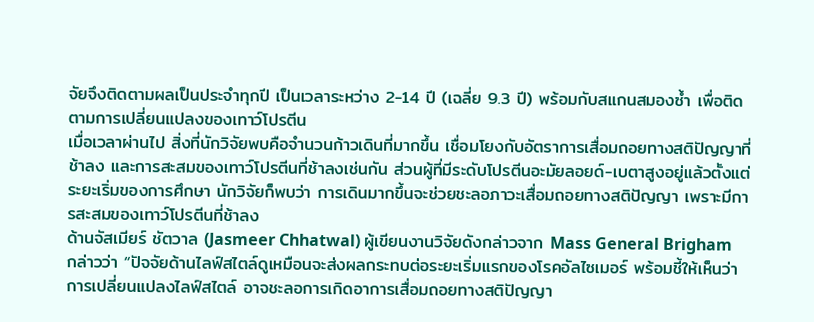จัยจึงติดตามผลเป็นประจำทุกปี เป็นเวลาระหว่าง 2-14 ปี (เฉลี่ย 9.3 ปี) พร้อมกับสแกนสมองซ้ำ เพื่อติดตามการเปลี่ยนแปลงของเทาว์โปรตีน
เมื่อเวลาผ่านไป สิ่งที่นักวิจัยพบคือจำนวนก้าวเดินที่มากขึ้น เชื่อมโยงกับอัตราการเสื่อมถอยทางสติปัญญาที่ช้าลง และการสะสมของเทาว์โปรตีนที่ช้าลงเช่นกัน ส่วนผู้ที่มีระดับโปรตีนอะมัยลอยด์-เบตาสูงอยู่แล้วตั้งแต่ระยะเริ่มของการศึกษา นักวิจัยก็พบว่า การเดินมากขึ้นจะช่วยชะลอภาวะเสื่อมถอยทางสติปัญญา เพราะมีการสะสมของเทาว์โปรตีนที่ช้าลง
ด้านจัสเมียร์ ชัตวาล (Jasmeer Chhatwal) ผู้เขียนงานวิจัยดังกล่าวจาก Mass General Brigham กล่าวว่า “ปัจจัยด้านไลฟ์สไตล์ดูเหมือนจะส่งผลกระทบต่อระยะเริ่มแรกของโรคอัลไซเมอร์ พร้อมชี้ให้เห็นว่าการเปลี่ยนแปลงไลฟ์สไตล์ อาจชะลอการเกิดอาการเสื่อมถอยทางสติปัญญา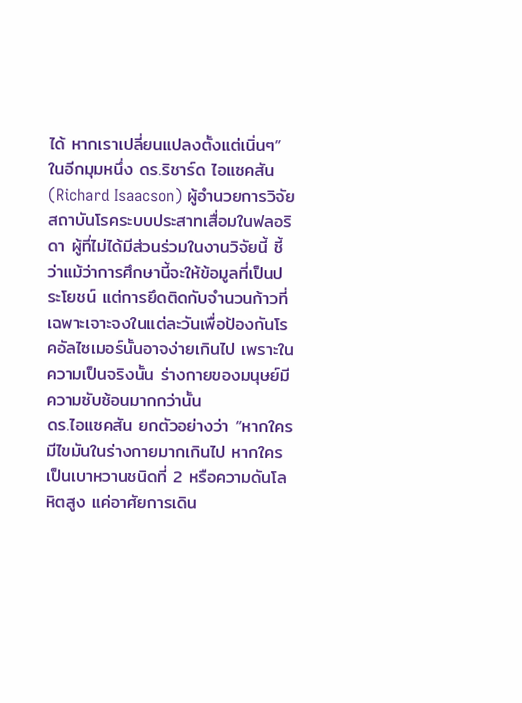ได้ หากเราเปลี่ยนแปลงตั้งแต่เนิ่นๆ”
ในอีกมุมหนึ่ง ดร.ริชาร์ด ไอแซคสัน (Richard Isaacson) ผู้อำนวยการวิจัยสถาบันโรคระบบประสาทเสื่อมในฟลอริดา ผู้ที่ไม่ได้มีส่วนร่วมในงานวิจัยนี้ ชี้ว่าแม้ว่าการศึกษานี้จะให้ข้อมูลที่เป็นประโยชน์ แต่การยึดติดกับจำนวนก้าวที่เฉพาะเจาะจงในแต่ละวันเพื่อป้องกันโรคอัลไซเมอร์นั้นอาจง่ายเกินไป เพราะในความเป็นจริงนั้น ร่างกายของมนุษย์มีความซับซ้อนมากกว่านั้น
ดร.ไอแซคสัน ยกตัวอย่างว่า “หากใครมีไขมันในร่างกายมากเกินไป หากใครเป็นเบาหวานชนิดที่ 2 หรือความดันโลหิตสูง แค่อาศัยการเดิน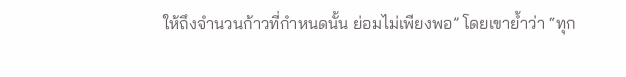ให้ถึงจำนวนก้าวที่กำหนดนั้น ย่อมไม่เพียงพอ” โดยเขาย้ำว่า “ทุก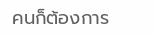คนก็ต้องการ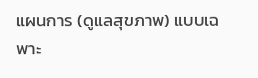แผนการ (ดูแลสุขภาพ) แบบเฉพาะ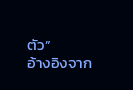ตัว”
อ้างอิงจาก